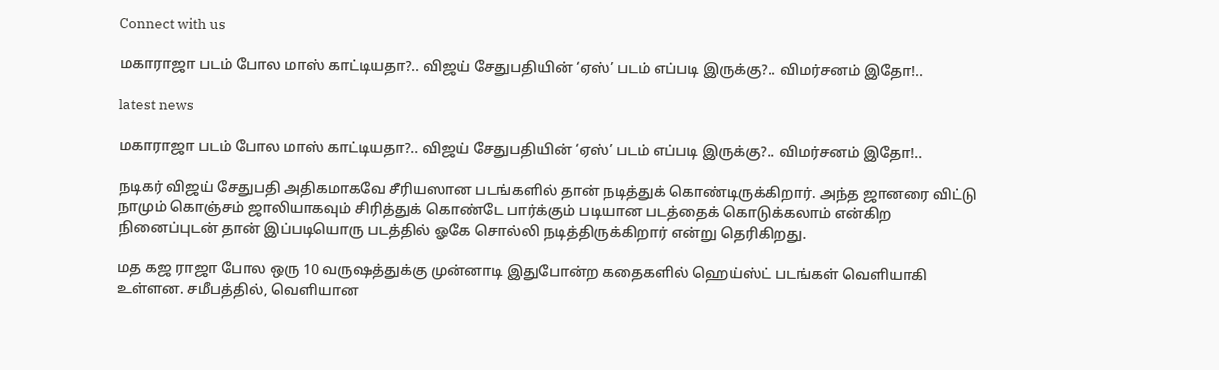Connect with us

மகாராஜா படம் போல மாஸ் காட்டியதா?.. விஜய் சேதுபதியின் ‘ஏஸ்’ படம் எப்படி இருக்கு?.. விமர்சனம் இதோ!..

latest news

மகாராஜா படம் போல மாஸ் காட்டியதா?.. விஜய் சேதுபதியின் ‘ஏஸ்’ படம் எப்படி இருக்கு?.. விமர்சனம் இதோ!..

நடிகர் விஜய் சேதுபதி அதிகமாகவே சீரியஸான படங்களில் தான் நடித்துக் கொண்டிருக்கிறார். அந்த ஜானரை விட்டு நாமும் கொஞ்சம் ஜாலியாகவும் சிரித்துக் கொண்டே பார்க்கும் படியான படத்தைக் கொடுக்கலாம் என்கிற நினைப்புடன் தான் இப்படியொரு படத்தில் ஓகே சொல்லி நடித்திருக்கிறார் என்று தெரிகிறது.

மத கஜ ராஜா போல ஒரு 10 வருஷத்துக்கு முன்னாடி இதுபோன்ற கதைகளில் ஹெய்ஸ்ட் படங்கள் வெளியாகி உள்ளன. சமீபத்தில், வெளியான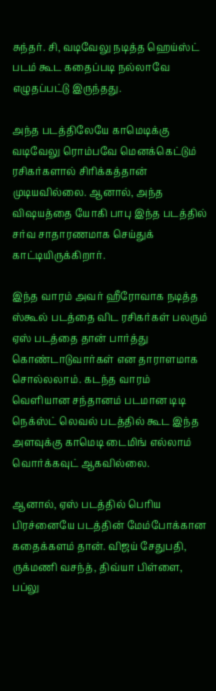சுந்தர். சி, வடிவேலு நடித்த ஹெய்ஸ்ட் படம் கூட கதைப்படி நல்லாவே எழுதப்பட்டு இருந்தது.

அந்த படத்திலேயே காமெடிக்கு வடிவேலு ரொம்பவே மெனக்கெட்டும் ரசிகர்களால் சிரிக்கத்தான் முடியவில்லை. ஆனால், அந்த விஷயத்தை யோகி பாபு இந்த படத்தில் சர்வ சாதாரணமாக செய்துக் காட்டியிருக்கிறார்.

இந்த வாரம் அவர் ஹீரோவாக நடித்த ஸ்கூல் படத்தை விட ரசிகர்கள் பலரும் ஏஸ் படத்தை தான் பார்த்து கொண்டாடுவார்கள் என தாராளமாக சொல்லலாம். கடந்த வாரம் வெளியான சந்தானம் படமான டிடி நெக்ஸ்ட் லெவல் படத்தில் கூட இந்த அளவுக்கு காமெடி டைமிங் எல்லாம் வொர்க்கவுட் ஆகவில்லை.

ஆனால், ஏஸ் படத்தில் பெரிய பிரச்னையே படத்தின் மேம்போக்கான கதைக்களம் தான். விஜய் சேதுபதி, ருக்மணி வசந்த், திவ்யா பிள்ளை, பப்லு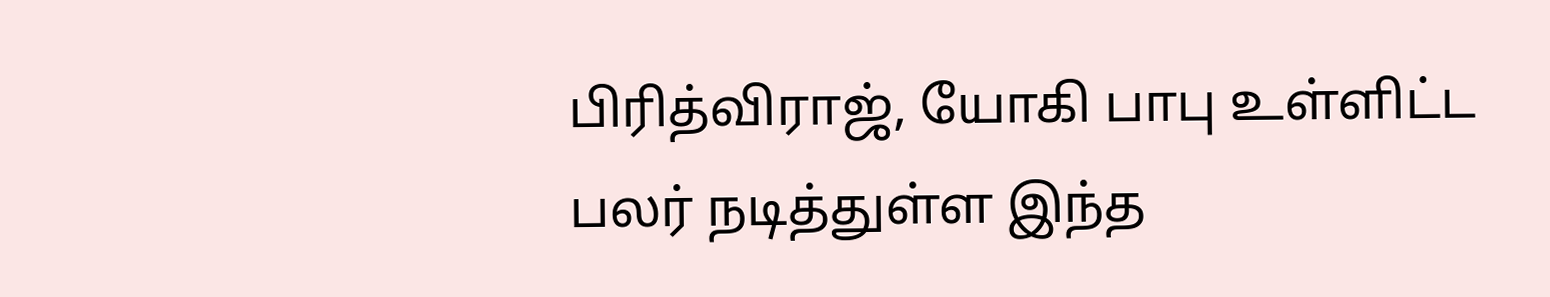பிரித்விராஜ், யோகி பாபு உள்ளிட்ட பலர் நடித்துள்ள இந்த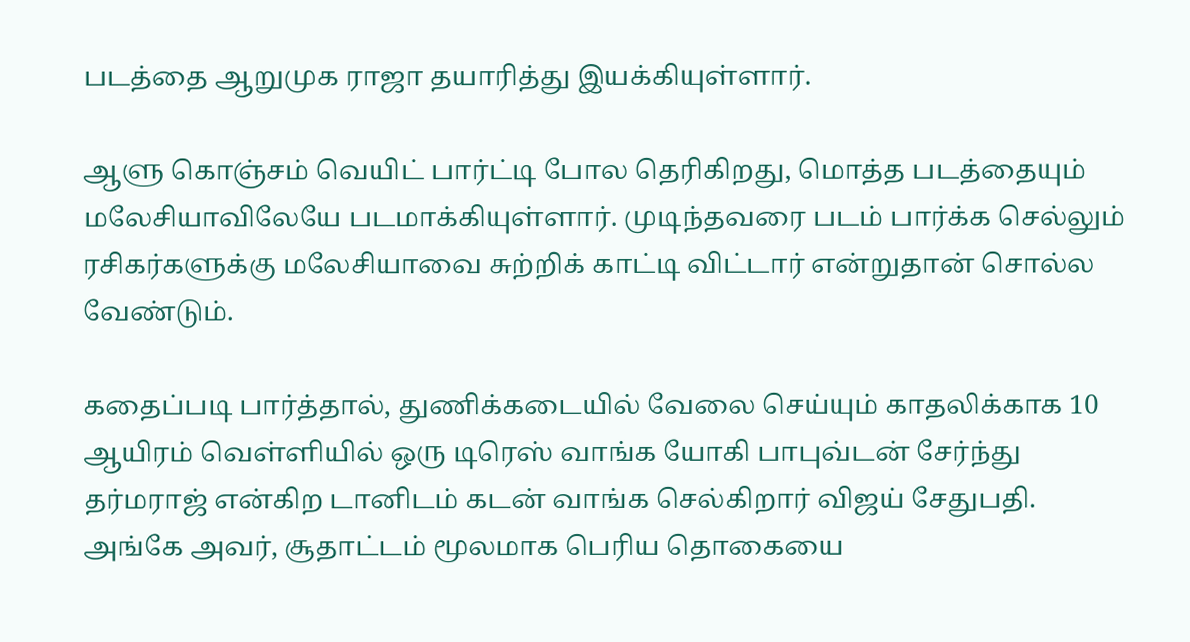படத்தை ஆறுமுக ராஜா தயாரித்து இயக்கியுள்ளார்.

ஆளு கொஞ்சம் வெயிட் பார்ட்டி போல தெரிகிறது, மொத்த படத்தையும் மலேசியாவிலேயே படமாக்கியுள்ளார். முடிந்தவரை படம் பார்க்க செல்லும் ரசிகர்களுக்கு மலேசியாவை சுற்றிக் காட்டி விட்டார் என்றுதான் சொல்ல வேண்டும்.

கதைப்படி பார்த்தால், துணிக்கடையில் வேலை செய்யும் காதலிக்காக 10 ஆயிரம் வெள்ளியில் ஒரு டிரெஸ் வாங்க யோகி பாபுவ்டன் சேர்ந்து தர்மராஜ் என்கிற டானிடம் கடன் வாங்க செல்கிறார் விஜய் சேதுபதி. அங்கே அவர், சூதாட்டம் மூலமாக பெரிய தொகையை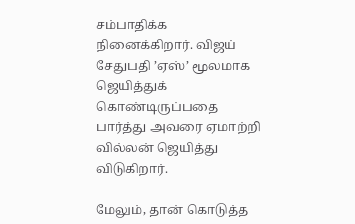சம்பாதிக்க நினைக்கிறார். விஜய் சேதுபதி ’ஏஸ்’ மூலமாக ஜெயித்துக் கொண்டிருப்பதை பார்த்து அவரை ஏமாற்றி வில்லன் ஜெயித்து விடுகிறார்.

மேலும், தான் கொடுத்த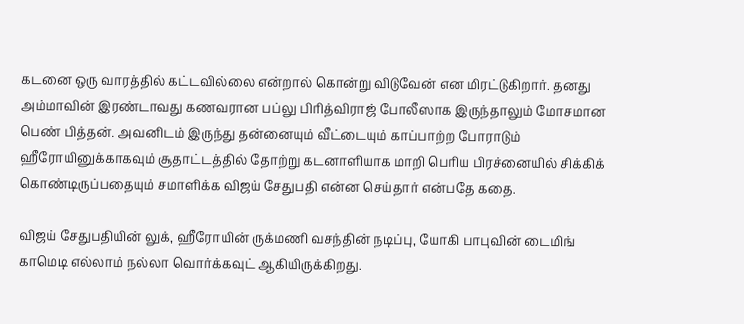கடனை ஒரு வாரத்தில் கட்டவில்லை என்றால் கொன்று விடுவேன் என மிரட்டுகிறார். தனது அம்மாவின் இரண்டாவது கணவரான பப்லு பிரித்விராஜ் போலீஸாக இருந்தாலும் மோசமான பெண் பித்தன். அவனிடம் இருந்து தன்னையும் வீட்டையும் காப்பாற்ற போராடும் ஹீரோயினுக்காகவும் சூதாட்டத்தில் தோற்று கடனாளியாக மாறி பெரிய பிரச்னையில் சிக்கிக் கொண்டிருப்பதையும் சமாளிக்க விஜய் சேதுபதி என்ன செய்தார் என்பதே கதை.

விஜய் சேதுபதியின் லுக், ஹீரோயின் ருக்மணி வசந்தின் நடிப்பு, யோகி பாபுவின் டைமிங் காமெடி எல்லாம் நல்லா வொர்க்கவுட் ஆகியிருக்கிறது.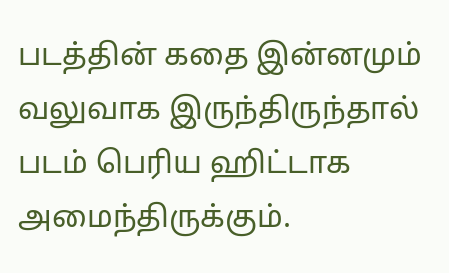படத்தின் கதை இன்னமும் வலுவாக இருந்திருந்தால் படம் பெரிய ஹிட்டாக அமைந்திருக்கும்.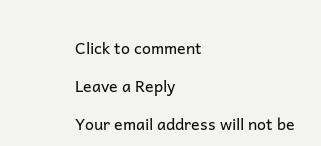Click to comment

Leave a Reply

Your email address will not be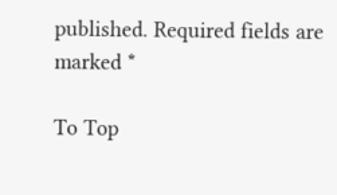published. Required fields are marked *

To Top